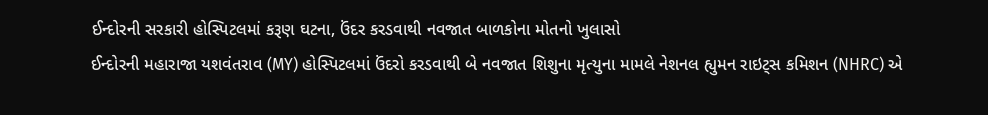ઈન્દોરની સરકારી હોસ્પિટલમાં કરૂણ ઘટના, ઉંદર કરડવાથી નવજાત બાળકોના મોતનો ખુલાસો
ઈન્દોરની મહારાજા યશવંતરાવ (MY) હોસ્પિટલમાં ઉંદરો કરડવાથી બે નવજાત શિશુના મૃત્યુના મામલે નેશનલ હ્યુમન રાઇટ્સ કમિશન (NHRC) એ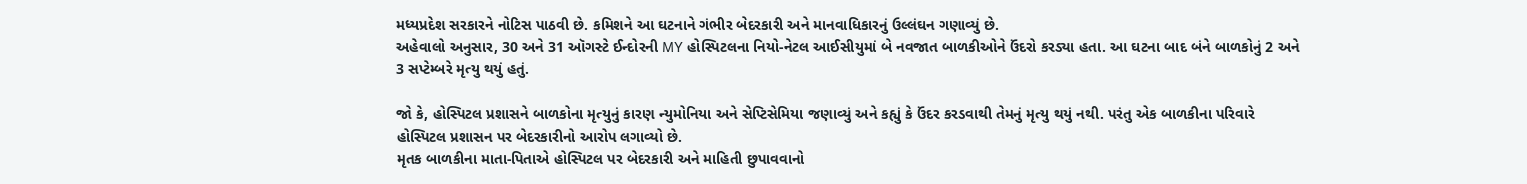મધ્યપ્રદેશ સરકારને નોટિસ પાઠવી છે. કમિશને આ ઘટનાને ગંભીર બેદરકારી અને માનવાધિકારનું ઉલ્લંઘન ગણાવ્યું છે.
અહેવાલો અનુસાર, 30 અને 31 ઑગસ્ટે ઈન્દોરની MY હોસ્પિટલના નિયો-નેટલ આઈસીયુમાં બે નવજાત બાળકીઓને ઉંદરો કરડ્યા હતા. આ ઘટના બાદ બંને બાળકોનું 2 અને 3 સપ્ટેમ્બરે મૃત્યુ થયું હતું.

જો કે, હોસ્પિટલ પ્રશાસને બાળકોના મૃત્યુનું કારણ ન્યુમોનિયા અને સેપ્ટિસેમિયા જણાવ્યું અને કહ્યું કે ઉંદર કરડવાથી તેમનું મૃત્યુ થયું નથી. પરંતુ એક બાળકીના પરિવારે હોસ્પિટલ પ્રશાસન પર બેદરકારીનો આરોપ લગાવ્યો છે.
મૃતક બાળકીના માતા-પિતાએ હોસ્પિટલ પર બેદરકારી અને માહિતી છુપાવવાનો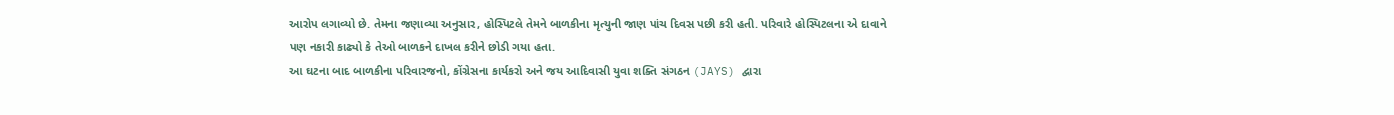આરોપ લગાવ્યો છે. તેમના જણાવ્યા અનુસાર, હોસ્પિટલે તેમને બાળકીના મૃત્યુની જાણ પાંચ દિવસ પછી કરી હતી. પરિવારે હોસ્પિટલના એ દાવાને પણ નકારી કાઢ્યો કે તેઓ બાળકને દાખલ કરીને છોડી ગયા હતા.
આ ઘટના બાદ બાળકીના પરિવારજનો, કોંગ્રેસના કાર્યકરો અને જય આદિવાસી યુવા શક્તિ સંગઠન (JAYS) દ્વારા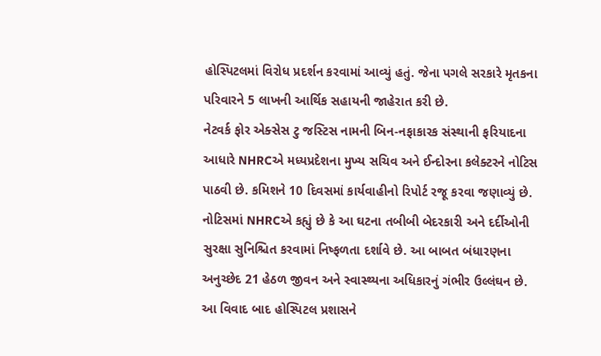હોસ્પિટલમાં વિરોધ પ્રદર્શન કરવામાં આવ્યું હતું. જેના પગલે સરકારે મૃતકના પરિવારને 5 લાખની આર્થિક સહાયની જાહેરાત કરી છે.
નેટવર્ક ફોર એક્સેસ ટુ જસ્ટિસ નામની બિન-નફાકારક સંસ્થાની ફરિયાદના આધારે NHRCએ મધ્યપ્રદેશના મુખ્ય સચિવ અને ઈન્દોરના કલેક્ટરને નોટિસ પાઠવી છે. કમિશને 10 દિવસમાં કાર્યવાહીનો રિપોર્ટ રજૂ કરવા જણાવ્યું છે.
નોટિસમાં NHRCએ કહ્યું છે કે આ ઘટના તબીબી બેદરકારી અને દર્દીઓની સુરક્ષા સુનિશ્ચિત કરવામાં નિષ્ફળતા દર્શાવે છે. આ બાબત બંધારણના અનુચ્છેદ 21 હેઠળ જીવન અને સ્વાસ્થ્યના અધિકારનું ગંભીર ઉલ્લંઘન છે.
આ વિવાદ બાદ હોસ્પિટલ પ્રશાસને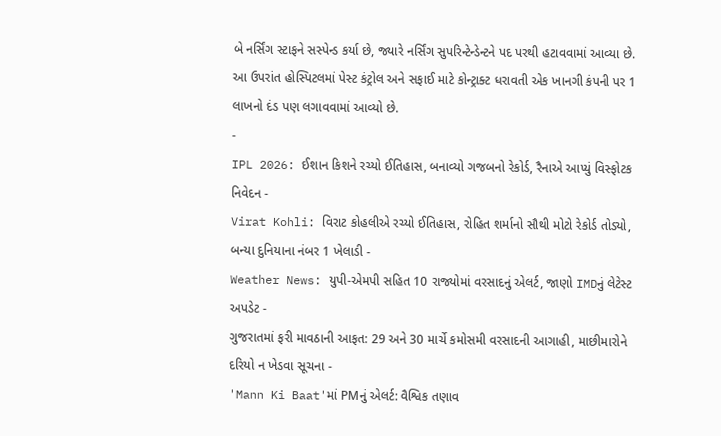બે નર્સિંગ સ્ટાફને સસ્પેન્ડ કર્યા છે, જ્યારે નર્સિંગ સુપરિન્ટેન્ડેન્ટને પદ પરથી હટાવવામાં આવ્યા છે. આ ઉપરાંત હોસ્પિટલમાં પેસ્ટ કંટ્રોલ અને સફાઈ માટે કોન્ટ્રાક્ટ ધરાવતી એક ખાનગી કંપની પર 1 લાખનો દંડ પણ લગાવવામાં આવ્યો છે.
-
IPL 2026: ઈશાન કિશને રચ્યો ઈતિહાસ, બનાવ્યો ગજબનો રેકોર્ડ, રૈનાએ આપ્યું વિસ્ફોટક નિવેદન -
Virat Kohli: વિરાટ કોહલીએ રચ્યો ઈતિહાસ, રોહિત શર્માનો સૌથી મોટો રેકોર્ડ તોડ્યો, બન્યા દુનિયાના નંબર 1 ખેલાડી -
Weather News: યુપી-એમપી સહિત 10 રાજ્યોમાં વરસાદનું એલર્ટ, જાણો IMDનું લેટેસ્ટ અપડેટ -
ગુજરાતમાં ફરી માવઠાની આફત: 29 અને 30 માર્ચે કમોસમી વરસાદની આગાહી, માછીમારોને દરિયો ન ખેડવા સૂચના -
'Mann Ki Baat'માં PMનું એલર્ટ: વૈશ્વિક તણાવ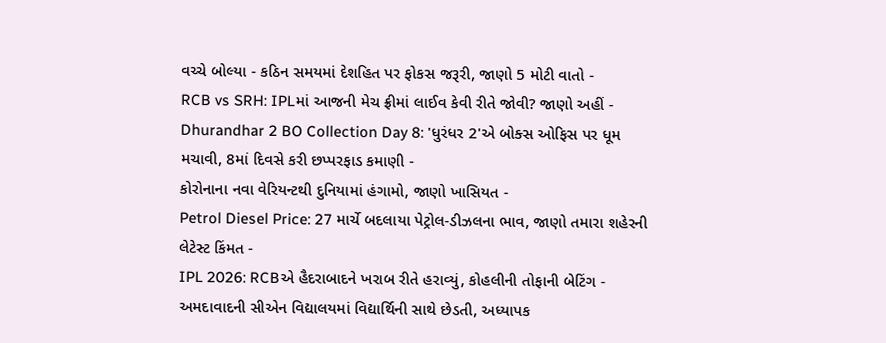વચ્ચે બોલ્યા - કઠિન સમયમાં દેશહિત પર ફોકસ જરૂરી, જાણો 5 મોટી વાતો -
RCB vs SRH: IPLમાં આજની મેચ ફ્રીમાં લાઈવ કેવી રીતે જોવી? જાણો અહીં -
Dhurandhar 2 BO Collection Day 8: 'ધુરંધર 2'એ બોક્સ ઓફિસ પર ધૂમ મચાવી, 8માં દિવસે કરી છપ્પરફાડ કમાણી -
કોરોનાના નવા વેરિયન્ટથી દુનિયામાં હંગામો, જાણો ખાસિયત -
Petrol Diesel Price: 27 માર્ચે બદલાયા પેટ્રોલ-ડીઝલના ભાવ, જાણો તમારા શહેરની લેટેસ્ટ કિંમત -
IPL 2026: RCBએ હૈદરાબાદને ખરાબ રીતે હરાવ્યું, કોહલીની તોફાની બેટિંગ -
અમદાવાદની સીએન વિદ્યાલયમાં વિદ્યાર્થિની સાથે છેડતી, અધ્યાપક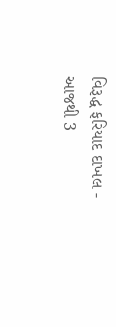વિરૂદ્ધ ફરિયાદ દાખલ -
આજથી 3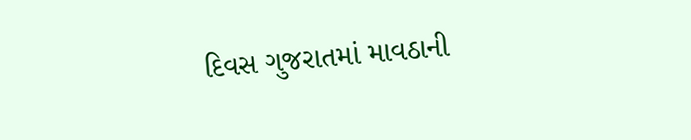દિવસ ગુજરાતમાં માવઠાની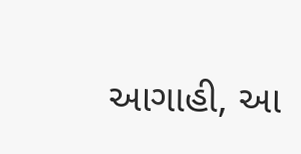આગાહી, આ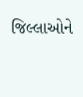જિલ્લાઓને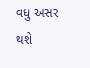વધુ અસર થશે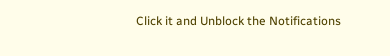Click it and Unblock the Notifications